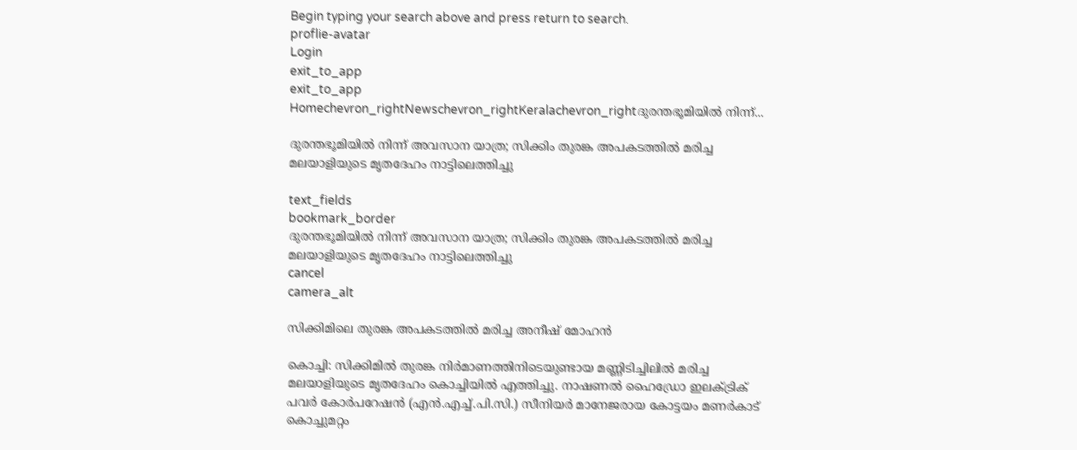Begin typing your search above and press return to search.
proflie-avatar
Login
exit_to_app
exit_to_app
Homechevron_rightNewschevron_rightKeralachevron_rightദുരന്തഭൂമിയിൽ നിന്ന്...

ദുരന്തഭൂമിയിൽ നിന്ന് അവസാന യാത്ര; സിക്കിം തുരങ്ക അപകടത്തിൽ മരിച്ച മലയാളിയുടെ മൃതദേഹം നാട്ടിലെത്തിച്ചു

text_fields
bookmark_border
ദുരന്തഭൂമിയിൽ നിന്ന് അവസാന യാത്ര; സിക്കിം തുരങ്ക അപകടത്തിൽ മരിച്ച മലയാളിയുടെ മൃതദേഹം നാട്ടിലെത്തിച്ചു
cancel
camera_alt

സിക്കിമിലെ തുരങ്ക അപകടത്തിൽ മരിച്ച അനീഷ് മോഹൻ

കൊച്ചി: സിക്കിമില്‍ തുരങ്ക നിര്‍മാണത്തിനിടെയുണ്ടായ മണ്ണിടിച്ചിലില്‍ മരിച്ച മലയാളിയുടെ മൃതദേഹം കൊച്ചിയിൽ എത്തിച്ചു. നാഷണല്‍ ഹൈഡ്രോ ഇലക്ട്രിക് പവര്‍ കോര്‍പറേഷന്‍ (എന്‍.എച്ച്.പി.സി.) സീനിയർ മാനേജരായ കോട്ടയം മണര്‍കാട് കൊച്ചുമറ്റം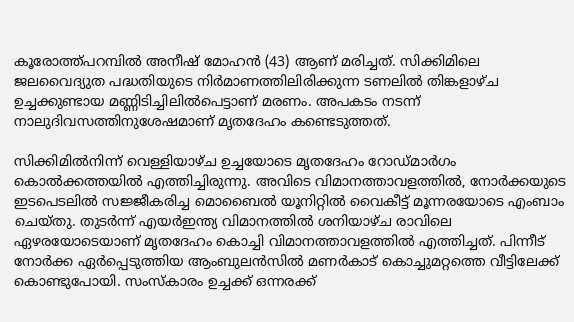കൂരോത്ത്പറമ്പില്‍ അനീഷ് മോഹന്‍ (43) ആണ് മരിച്ചത്. സിക്കിമിലെ ജലവൈദ്യുത പദ്ധതിയുടെ നിര്‍മാണത്തിലിരിക്കുന്ന ടണലില്‍ തിങ്കളാഴ്ച ഉച്ചക്കുണ്ടായ മണ്ണിടിച്ചിലിൽപെട്ടാണ് മരണം. അപകടം നടന്ന് നാലുദിവസത്തിനുശേഷമാണ് മൃതദേഹം കണ്ടെടുത്തത്.

സിക്കിമില്‍നിന്ന് വെള്ളിയാഴ്ച ഉച്ചയോടെ മൃതദേഹം റോഡ്മാര്‍ഗം കൊല്‍ക്കത്തയിൽ എത്തിച്ചിരുന്നു. അവിടെ വിമാനത്താവളത്തില്‍, നോര്‍ക്കയുടെ ഇടപെടലില്‍ സജ്ജീകരിച്ച മൊബൈല്‍ യൂനിറ്റില്‍ വൈകീട്ട് മൂന്നരയോടെ എംബാം ചെയ്തു. തുടര്‍ന്ന് എയര്‍ഇന്ത്യ വിമാനത്തില്‍ ശനിയാഴ്ച രാവിലെ ഏഴരയോടെയാണ് മൃതദേഹം കൊച്ചി വിമാനത്താവളത്തിൽ എത്തിച്ചത്. പിന്നീട് നോര്‍ക്ക ഏര്‍പ്പെടുത്തിയ ആംബുലന്‍സില്‍ മണര്‍കാട് കൊച്ചുമറ്റത്തെ വീട്ടിലേക്ക് കൊണ്ടുപോയി. സംസ്‌കാരം ഉച്ചക്ക് ഒന്നരക്ക്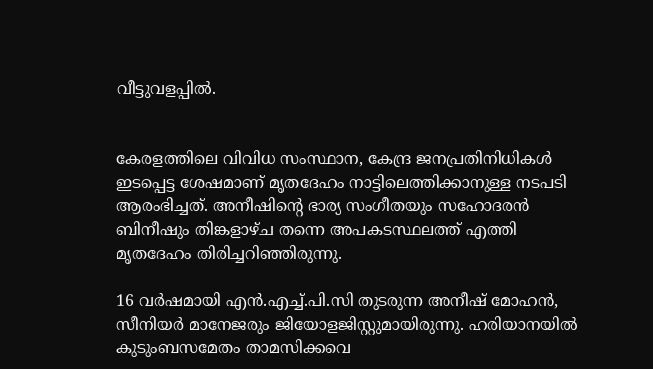വീട്ടുവളപ്പില്‍.


കേരളത്തിലെ വിവിധ സംസ്ഥാന, കേന്ദ്ര ജനപ്രതിനിധികൾ ഇടപ്പെട്ട ശേഷമാണ് മൃതദേഹം നാട്ടിലെത്തിക്കാനുള്ള നടപടി ആരംഭിച്ചത്. അനീഷിന്‍റെ ഭാര്യ സംഗീതയും സഹോദരന്‍ ബിനീഷും തിങ്കളാഴ്ച തന്നെ അപകടസ്ഥലത്ത് എത്തി മൃതദേഹം തിരിച്ചറിഞ്ഞിരുന്നു.

16 വർഷമായി എൻ.എച്ച്.പി.സി തുടരുന്ന അനീഷ് മോഹൻ, സീനിയർ മാനേജരും ജിയോളജിസ്റ്റുമായിരുന്നു. ഹരിയാനയിൽ കുടുംബസമേതം താമസിക്കവെ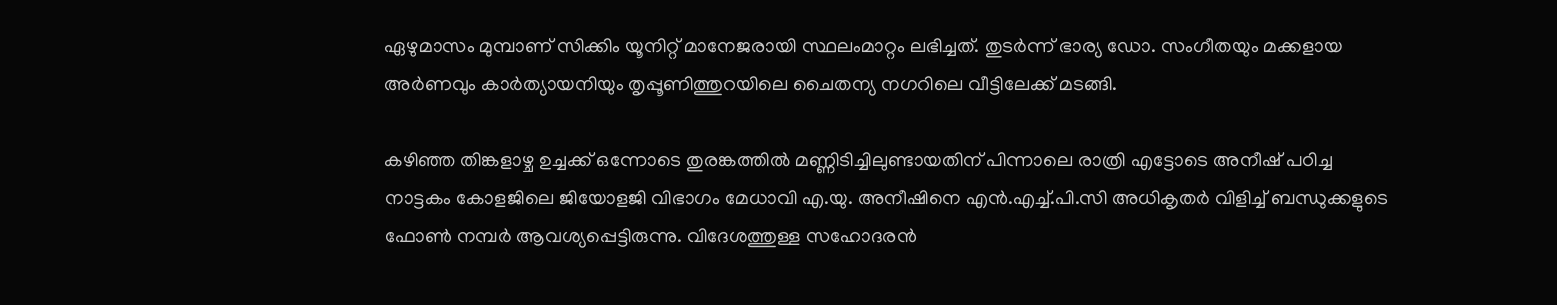ഏഴുമാസം മുമ്പാണ് സിക്കിം യൂനിറ്റ് മാനേജരായി സ്ഥലംമാറ്റം ലഭിച്ചത്. തുടർന്ന് ഭാര്യ ഡോ. സംഗീതയും മക്കളായ അർണവും കാർത്യായനിയും തൃപ്പൂണിത്തുറയിലെ ചൈതന്യ നഗറിലെ വീട്ടിലേക്ക് മടങ്ങി.

കഴിഞ്ഞ തിങ്കളാഴ്ച ഉച്ചക്ക് ഒന്നോടെ തുരങ്കത്തിൽ മണ്ണിടിച്ചിലുണ്ടായതിന് പിന്നാലെ രാത്രി എട്ടോടെ അനീഷ് പഠിച്ച നാട്ടകം കോളജിലെ ജിയോളജി വിഭാഗം മേധാവി എ.യു. അനീഷിനെ എൻ.എച്ച്.പി.സി അധികൃതർ വിളിച്ച് ബന്ധുക്കളുടെ ഫോൺ നമ്പർ ആവശ്യപ്പെട്ടിരുന്നു. വിദേശത്തുള്ള സഹോദരൻ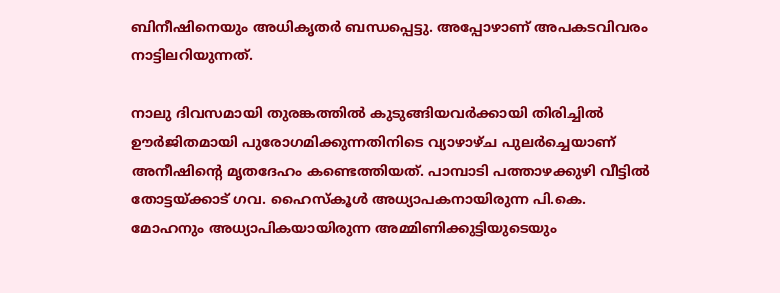ബിനീഷിനെയും അധികൃതർ ബന്ധപ്പെട്ടു. അപ്പോഴാണ് അപകടവിവരം നാട്ടിലറിയുന്നത്.

നാലു ദിവസമായി തുരങ്കത്തിൽ കുടുങ്ങിയവർക്കായി തിരിച്ചിൽ ഊർജിതമായി പുരോഗമിക്കുന്നതിനിടെ വ്യാഴാഴ്ച പുലർച്ചെയാണ് അനീഷിന്‍റെ മൃതദേഹം കണ്ടെത്തിയത്. പാമ്പാടി പത്താഴക്കുഴി വീട്ടിൽ തോട്ടയ്ക്കാട് ഗവ. ഹൈസ്കൂൾ അധ്യാപകനായിരുന്ന പി.കെ. മോഹനും അധ്യാപികയായിരുന്ന അമ്മിണിക്കുട്ടിയുടെയും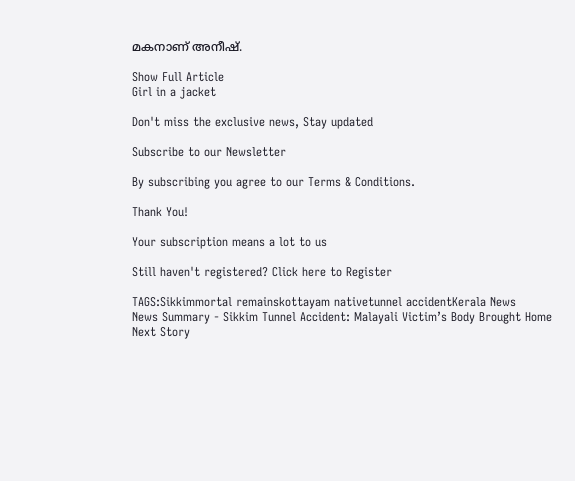മകനാണ് അനീഷ്.

Show Full Article
Girl in a jacket

Don't miss the exclusive news, Stay updated

Subscribe to our Newsletter

By subscribing you agree to our Terms & Conditions.

Thank You!

Your subscription means a lot to us

Still haven't registered? Click here to Register

TAGS:Sikkimmortal remainskottayam nativetunnel accidentKerala News
News Summary - Sikkim Tunnel Accident: Malayali Victim’s Body Brought Home
Next Story